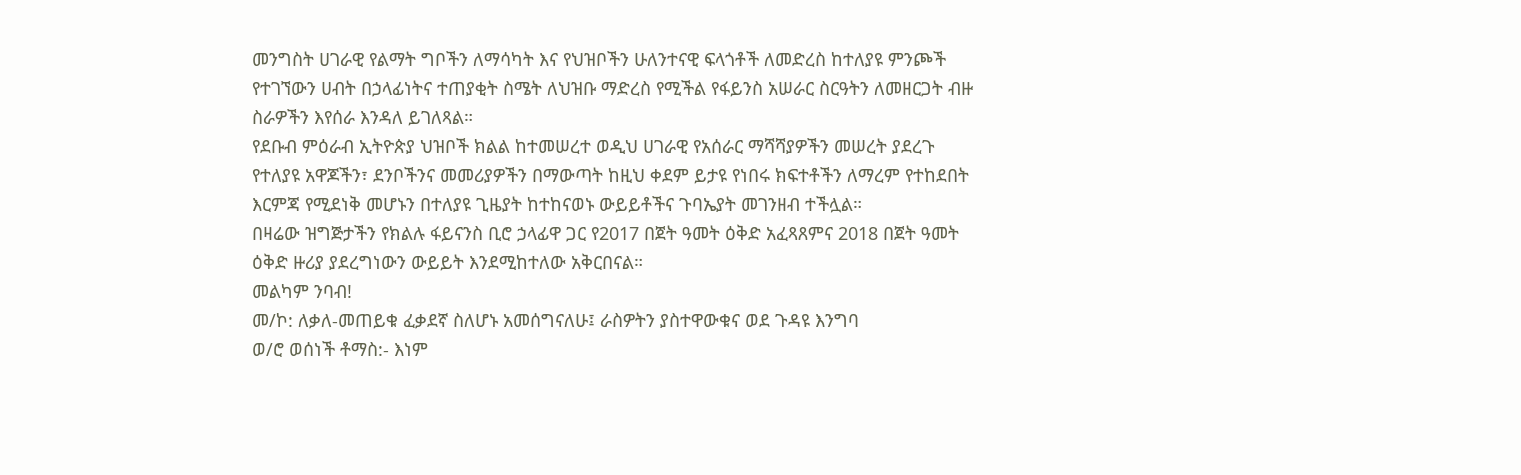መንግስት ሀገራዊ የልማት ግቦችን ለማሳካት እና የህዝቦችን ሁለንተናዊ ፍላጎቶች ለመድረስ ከተለያዩ ምንጮች የተገኘውን ሀብት በኃላፊነትና ተጠያቂት ስሜት ለህዝቡ ማድረስ የሚችል የፋይንስ አሠራር ስርዓትን ለመዘርጋት ብዙ ስራዎችን እየሰራ እንዳለ ይገለጻል።
የደቡብ ምዕራብ ኢትዮጵያ ህዝቦች ክልል ከተመሠረተ ወዲህ ሀገራዊ የአሰራር ማሻሻያዎችን መሠረት ያደረጉ የተለያዩ አዋጆችን፣ ደንቦችንና መመሪያዎችን በማውጣት ከዚህ ቀደም ይታዩ የነበሩ ክፍተቶችን ለማረም የተከደበት እርምጃ የሚደነቅ መሆኑን በተለያዩ ጊዜያት ከተከናወኑ ውይይቶችና ጉባኤያት መገንዘብ ተችሏል።
በዛሬው ዝግጅታችን የክልሉ ፋይናንስ ቢሮ ኃላፊዋ ጋር የ2017 በጀት ዓመት ዕቅድ አፈጻጸምና 2018 በጀት ዓመት ዕቅድ ዙሪያ ያደረግነውን ውይይት እንደሚከተለው አቅርበናል።
መልካም ንባብ!
መ/ኮ: ለቃለ-መጠይቁ ፈቃደኛ ስለሆኑ አመሰግናለሁ፤ ራስዎትን ያስተዋውቁና ወደ ጉዳዩ እንግባ
ወ/ሮ ወሰነች ቶማስ:- እነም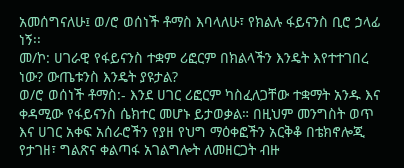አመሰግናለሁ፤ ወ/ሮ ወሰነች ቶማስ እባላለሁ፣ የክልሉ ፋይናንስ ቢሮ ኃላፊ ነኝ፡፡
መ/ኮ: ሀገራዊ የፋይናንስ ተቋም ሪፎርም በክልላችን እንዴት እየተተገበረ ነው? ውጤቱንስ እንዴት ያዩታል?
ወ/ሮ ወሰነች ቶማስ:- እንደ ሀገር ሪፎርም ካስፈለጋቸው ተቋማት አንዱ እና ቀዳሚው የፋይናንስ ሴክተር መሆኑ ይታወቃል። በዚህም መንግስት ወጥ እና ሀገር አቀፍ አሰራሮችን የያዘ የህግ ማዕቀፎችን አርቅቆ በቴክኖሎጂ የታገዘ፣ ግልጽና ቀልጣፋ አገልግሎት ለመዘርጋት ብዙ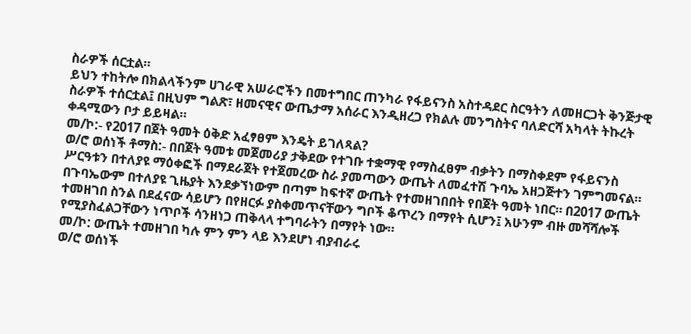ስራዎች ሰርቷል።
ይህን ተከትሎ በክልላችንም ሀገራዊ አሠራሮችን በመተግበር ጠንካራ የፋይናንስ አስተዳደር ስርዓትን ለመዘርጋት ቅንጅታዊ ስራዎች ተሰርቷል፤ በዚህም ግልጽ፣ ዘመናዊና ውጤታማ አሰራር እንዲዘረጋ የክልሉ መንግስትና ባለድርሻ አካላት ትኩረት ቀዳሚውን ቦታ ይይዛል።
መ/ኮ:- የ2017 በጀት ዓመት ዕቅድ አፈፃፀም እንዴት ይገለጻል?
ወ/ሮ ወሰነች ቶማስ:- በበጀት ዓመቱ መጀመሪያ ታቅደው የተገቡ ተቋማዊ የማስፈፀም ብቃትን በማስቀደም የፋይናንስ ሥርዓቱን በተለያዩ ማዕቀፎች በማደራጀት የተጀመረው ስራ ያመጣውን ውጤት ለመፈተሽ ጉባኤ አዘጋጅተን ገምግመናል።
በጉባኤውም በተለያዩ ጊዜያት እንደቃኘነውም በጣም ከፍተኛ ውጤት የተመዘገበበት የበጀት ዓመት ነበር። በ2017 ውጤት ተመዘገበ ስንል በደፈናው ሳይሆን በየዘርፉ ያስቀመጥናቸውን ግቦች ቆጥረን በማየት ሲሆን፤ አሁንም ብዙ መሻሻሎች የሚያስፈልጋቸውን ነጥቦች ሳንዘነጋ ጠቅላላ ተግባራትን በማየት ነው።
መ/ኮ: ውጤት ተመዘገበ ካሉ ምን ምን ላይ እንደሆነ ብያብራሩ
ወ/ሮ ወሰነች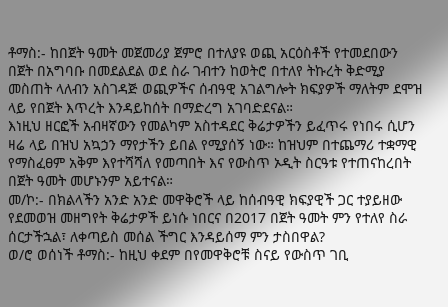ቶማስ:- ከበጀት ዓመት መጀመሪያ ጀምሮ በተለያዩ ወጪ አርዕስቶች የተመደበውን በጀት በአግባቡ በመደልደል ወደ ስራ ገብተን ከወትሮ በተለየ ትኩረት ቅድሚያ መስጠት ላለብን አስገዳጅ ወጪዎችና ሰብዓዊ አገልግሎት ክፍያዎች ማለትም ደሞዝ ላይ የበጀት እጥረት እንዳይከሰት በማድረግ አገባድደናል።
እነዚህ ዘርፎች አብዛኛውን የመልካም አስተዳደር ቅሬታዎችን ይፈጥሩ የነበሩ ሲሆን ዛሬ ላይ በዝህ አኳኃን ማየታችን ይበል የሚያሰኝ ነው። ከዝህም በተጨማሪ ተቋማዊ የማስፈፀም አቅም እየተሻሻለ የመጣበት እና የውስጥ ኦዲት ስርዓቱ የተጠናከረበት በጀት ዓመት መሆኑንም አይተናል።
መ/ኮ:- በክልላችን አንድ አንድ መዋቅሮች ላይ ከሰብዓዊ ክፍያዊች ጋር ተያይዘው የደመወዝ መዘግየት ቅሬታዎች ይነሱ ነበርና በ2017 በጀት ዓመት ምን የተለየ ስራ ሰርታችኋል፣ ለቀጣይስ መሰል ችግር እንዳይሰማ ምን ታስበዋል?
ወ/ሮ ወሰነች ቶማስ:- ከዚህ ቀደም በየመዋቅሮቹ ስናይ የውስጥ ገቢ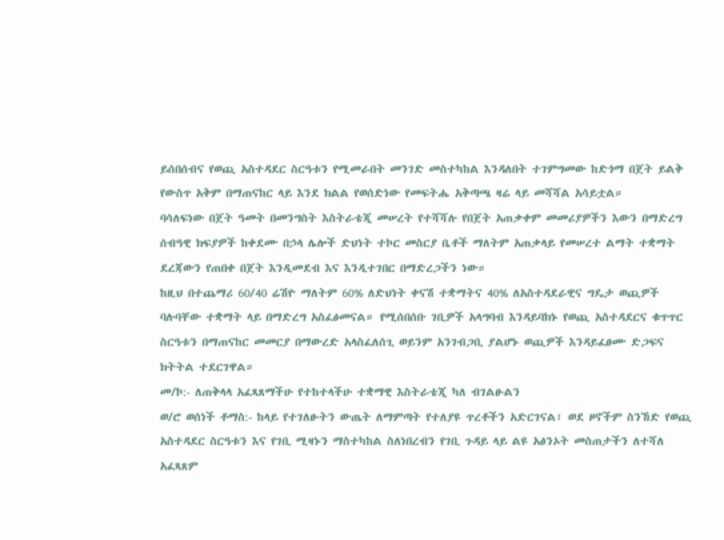ይሰበሰብና የወጪ አስተዳደር ስርዓቱን የሚመራበት መንገድ መስተካከል እንዳለበት ተገምግመው ከድጎማ በጀት ይልቅ የውስጥ አቅም በማጠናከር ላይ እንደ ክልል የወሰድነው የመፍትሔ አቅጣጫ ዛሬ ላይ መሻሻል አሳይቷል።
ባሳለፍነው በጀት ዓመት በመንግስት እስትራቴጂ መሠረት የተሻሻሉ የበጀት አጠቃቀም መመሪያዎችን እውን በማድረግ ሰብዓዊ ክፍያዎች ከቀደሙ በኃላ ሌሎች ድህነት ተኮር መስርያ ቤቶች ማለትም አጠቃላይ የመሠረተ ልማት ተቋማት ደረጃውን የጠበቀ በጀት እንዲመደብ እና እንዲተገበር በማድረጋችን ነው።
ከዚህ በተጨማሪ 60/40 ሬሽዮ ማለትም 60% ለድህነት ቀናሽ ተቋማትና 40% ለአስተዳደራዊና ግዴታ ወጪዎች ባሉባቸው ተቋማት ላይ በማድረግ አስፈፅመናል። የሚሰበሰቡ ገቢዎች አላግባብ እንዳይባክኑ የወጪ አስተዳደርና ቁጥጥር ስርዓቱን በማጠናከር መመርያ በማውረድ አላስፈለሰጊ ወይንም አንገብጋቢ ያልሆኑ ወጪዎች እንዳይፈፀሙ ድጋፍና ክትትል ተደርገዋል።
መ/ኮ:- ለጠቅላላ አፈጻጸማችሁ የተከተላችሁ ተቋማዊ እስትራቴጂ ካለ ብገልፁልን
ወ/ሮ ወሰነች ቶማስ:- ከላይ የተገለፁትን ውጤት ለማምጣት የተለያዩ ጥረቶችን አድርገናል፣ ወደ ዞኖችም ስንኸድ የወጪ አስተዳደር ስርዓቱን እና የገቢ ሚዛኑን ማስተካከል ስለነበረብን የገቢ ጉዳይ ላይ ልዩ አፅንኦት መስጠታችን ለተሻለ አፈጻጸም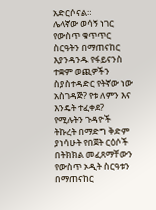አድርሶናል።
ሌላኛው ወሳኝ ነገር የውስጥ ቁጥጥር ስርዓትን በማጠናከር እያንዳንዱ የፋይናንስ ተቋም ወጪዎችን ስያስተዳድር የትኛው ነው አስገዳጅ? የቱ ለምን እና እንዴት ተፈቀደ? የሚሉትን ጉዳዮች ትኩረት በማድግ ቅድም ያነሳሁት የበጀት ርዕሶች በትክክል መፈጸማቸውን የውስጥ ኦዲት ስርዓቱን በማጠናከር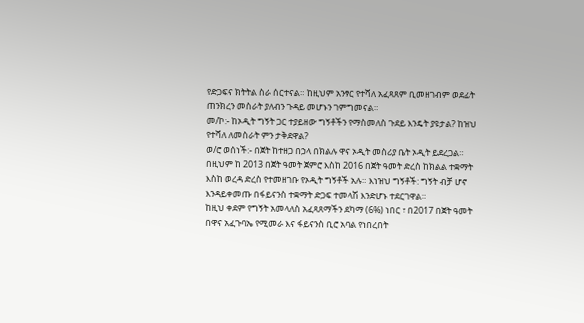የድጋፍና ክትትል ስራ ሰርተናል። ከዚህም አንፃር የተሻለ አፈጻጸም ቢመዘገብም ወደፊት ጠንክረን መስራት ያለብን ጉዳይ መሆኑን ገምግመናል።
መ/ኮ:- ከኦዲት ግኝት ጋር ተያይዘው ግኝቶችን የማስመለስ ጉደይ እንዴት ያዩታል? ከዝህ የተሻለ ለመስራት ምን ታቅደዋል?
ወ/ሮ ወሰነች:- በጀት ከተዘጋ በኃላ በክልሉ ዋና ኦዲት መስሪያ ቤት ኦዲት ይደረጋል። በዚህም ከ 2013 በጀት ዓመት ጀምሮ እስከ 2016 በጀት ዓመት ድረስ ከክልል ተቋማት እስከ ወረዳ ድረስ የተመዘገቡ የኦዲት ግኝቶች አሉ። እነዝህ ግኝቶች: ግኝት ብቻ ሆኖ እንዳይቀመጡ በፋይናንስ ተቋማት ድጋፍ ተመላሽ እንድሆኑ ተደርገዋል።
ከዚህ ቀደም የግኝት አመላለስ አፈጻጸማችን ደካማ (6%) ነበር ፣ በ2017 በጀት ዓመት በዋና አፈጉባኤ የሚመራ እና ፋይናንስ ቢሮ አባል የነበረበት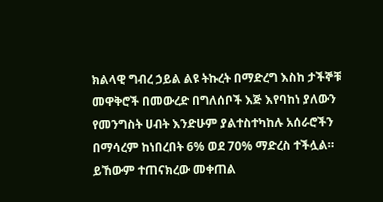ክልላዊ ግብረ ኃይል ልዩ ትኩረት በማድረግ እስከ ታችኞቹ መዋቅሮች በመውረድ በግለሰቦች እጅ እየባከነ ያለውን የመንግስት ሀብት እንድሁም ያልተስተካከሉ አሰራሮችን በማሳረም ከነበረበት 6% ወደ 70% ማድረስ ተችሏል። ይኸውም ተጠናክረው መቀጠል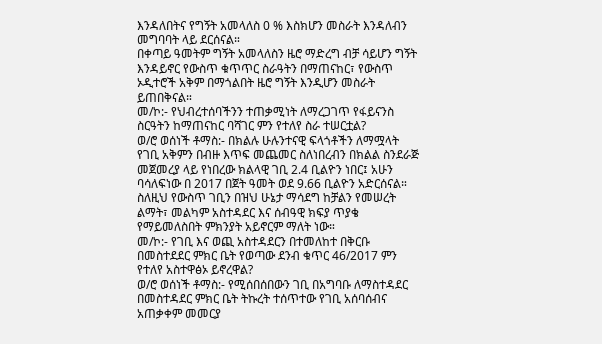እንዳለበትና የግኝት አመላለስ 0 % እስክሆን መስራት እንዳለብን መግባባት ላይ ደርሰናል።
በቀጣይ ዓመትም ግኝት አመላለስን ዜሮ ማድረግ ብቻ ሳይሆን ግኝት እንዳይኖር የውስጥ ቁጥጥር ስራዓትን በማጠናከር፣ የውስጥ ኦዲተሮች አቅም በማጎልበት ዜሮ ግኝት እንዲሆን መስራት ይጠበቅናል።
መ/ኮ:- የህብረተሰባችንን ተጠቃሚነት ለማረጋገጥ የፋይናንስ ስርዓትን ከማጠናከር ባሻገር ምን የተለየ ስራ ተሠርቷል?
ወ/ሮ ወሰነች ቶማስ:- በክልሉ ሁሉንተናዊ ፍላጎቶችን ለማሟላት የገቢ አቅምን በብዙ እጥፍ መጨመር ስለነበረብን በክልል ስንደራጅ መጀመረያ ላይ የነበረው ክልላዊ ገቢ 2.4 ቢልዮን ነበር፤ አሁን ባሳለፍነው በ 2017 በጀት ዓመት ወደ 9.66 ቢልዮን አድርሰናል። ስለዚህ የውስጥ ገቢን በዝህ ሁኔታ ማሳደግ ከቻልን የመሠረት ልማት፣ መልካም አስተዳደር እና ሰብዓዊ ክፍያ ጥያቄ የማይመለስበት ምክንያት አይኖርም ማለት ነው።
መ/ኮ:- የገቢ እና ወጪ አስተዳደርን በተመለከተ በቅርቡ በመስተደደር ምክር ቤት የወጣው ደንብ ቁጥር 46/2017 ምን የተለየ አስተዋፅኦ ይኖረዋል?
ወ/ሮ ወሰነች ቶማስ:- የሚሰበሰበውን ገቢ በአግባቡ ለማስተዳደር በመስተዳደር ምክር ቤት ትኩረት ተሰጥተው የገቢ አሰባሰብና አጠቃቀም መመርያ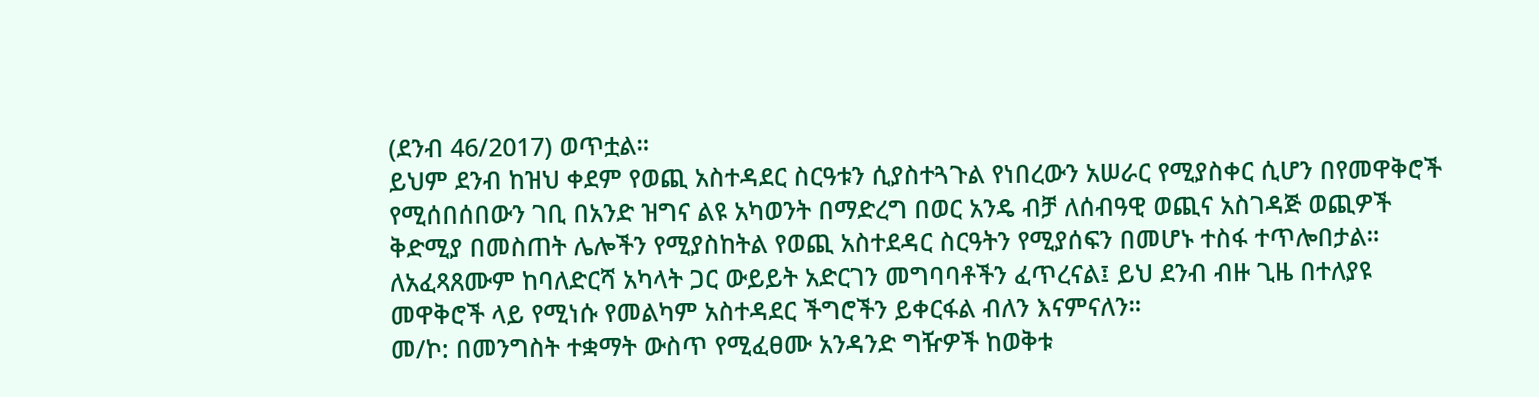(ደንብ 46/2017) ወጥቷል።
ይህም ደንብ ከዝህ ቀደም የወጪ አስተዳደር ስርዓቱን ሲያስተጓጉል የነበረውን አሠራር የሚያስቀር ሲሆን በየመዋቅሮች የሚሰበሰበውን ገቢ በአንድ ዝግና ልዩ አካወንት በማድረግ በወር አንዴ ብቻ ለሰብዓዊ ወጪና አስገዳጅ ወጪዎች ቅድሚያ በመስጠት ሌሎችን የሚያስከትል የወጪ አስተደዳር ስርዓትን የሚያሰፍን በመሆኑ ተስፋ ተጥሎበታል። ለአፈጻጸሙም ከባለድርሻ አካላት ጋር ውይይት አድርገን መግባባቶችን ፈጥረናል፤ ይህ ደንብ ብዙ ጊዜ በተለያዩ መዋቅሮች ላይ የሚነሱ የመልካም አስተዳደር ችግሮችን ይቀርፋል ብለን እናምናለን።
መ/ኮ: በመንግስት ተቋማት ውስጥ የሚፈፀሙ አንዳንድ ግዥዎች ከወቅቱ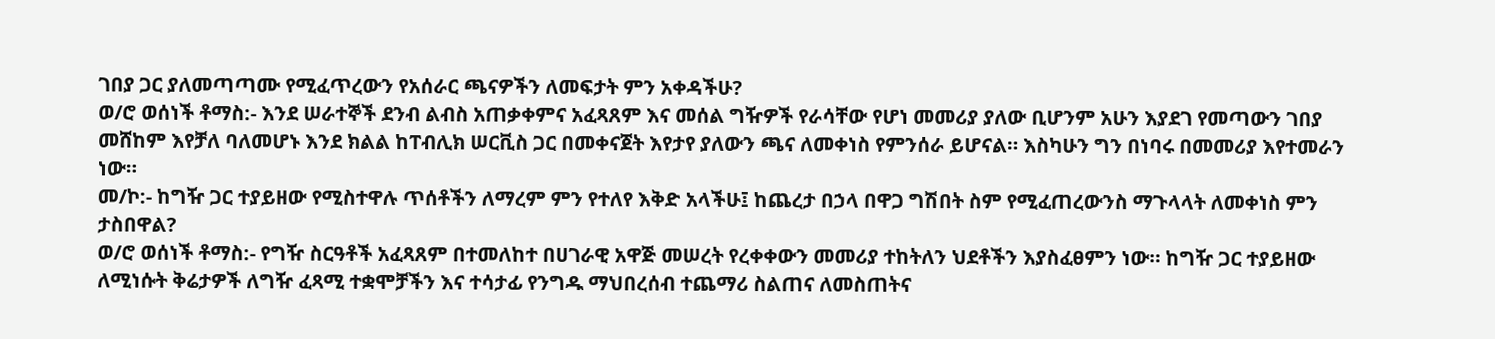ገበያ ጋር ያለመጣጣሙ የሚፈጥረውን የአሰራር ጫናዎችን ለመፍታት ምን አቀዳችሁ?
ወ/ሮ ወሰነች ቶማስ:- እንደ ሠራተኞች ደንብ ልብስ አጠቃቀምና አፈጻጸም እና መሰል ግዥዎች የራሳቸው የሆነ መመሪያ ያለው ቢሆንም አሁን እያደገ የመጣውን ገበያ መሸከም እየቻለ ባለመሆኑ እንደ ክልል ከፐብሊክ ሠርቪስ ጋር በመቀናጀት እየታየ ያለውን ጫና ለመቀነስ የምንሰራ ይሆናል። እስካሁን ግን በነባሩ በመመሪያ እየተመራን ነው።
መ/ኮ:- ከግዥ ጋር ተያይዘው የሚስተዋሉ ጥሰቶችን ለማረም ምን የተለየ እቅድ አላችሁ፤ ከጨረታ በኃላ በዋጋ ግሽበት ስም የሚፈጠረውንስ ማጉላላት ለመቀነስ ምን ታስበዋል?
ወ/ሮ ወሰነች ቶማስ:- የግዥ ስርዓቶች አፈጻጸም በተመለከተ በሀገራዊ አዋጅ መሠረት የረቀቀውን መመሪያ ተከትለን ህደቶችን እያስፈፀምን ነው። ከግዥ ጋር ተያይዘው ለሚነሱት ቅሬታዎች ለግዥ ፈጻሚ ተቋሞቻችን እና ተሳታፊ የንግዱ ማህበረሰብ ተጨማሪ ስልጠና ለመስጠትና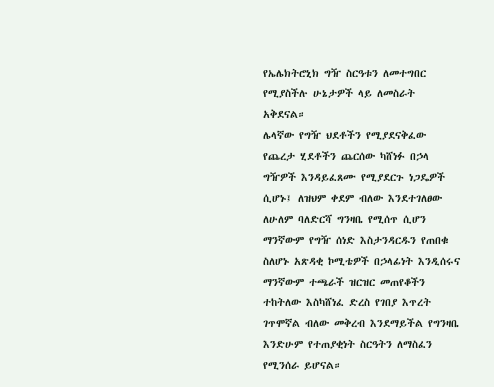የኤሌክትሮኒክ ግዥ ስርዓቱን ለመተግበር የሚያስችሉ ሁኔታዎች ላይ ለመስራት አቅደናል።
ሌላኛው የግዥ ህደቶችን የሚያደናቅፈው የጨረታ ሂደቶችን ጨርሰው ካሸነፉ በኃላ ግዥዎች እንዳይፈጸሙ የሚያደርጉ ነጋዴዎች ሲሆኑ፤ ለዝህም ቀደም ብለው እንደተገለፀው ለሁለም ባለድርሻ ግንዛቤ የሚሰጥ ሲሆን ማንኛውም የግዥ ሰነድ እስታንዳርዱን የጠበቁ ስለሆኑ አጽዳቂ ኮሚቴዎች በኃላፊነት እንዲሰሩና ማንኛውም ተጫራች ዝርዝር መጠየቆችን ተከትለው እስካሸነፈ ድረስ የገበያ እጥረት ገጥሞኛል ብለው መቅረብ እንደማይችል የግንዛቤ እንድሁም የተጠያቂነት ስርዓትን ለማስፈን የሚንሰራ ይሆናል።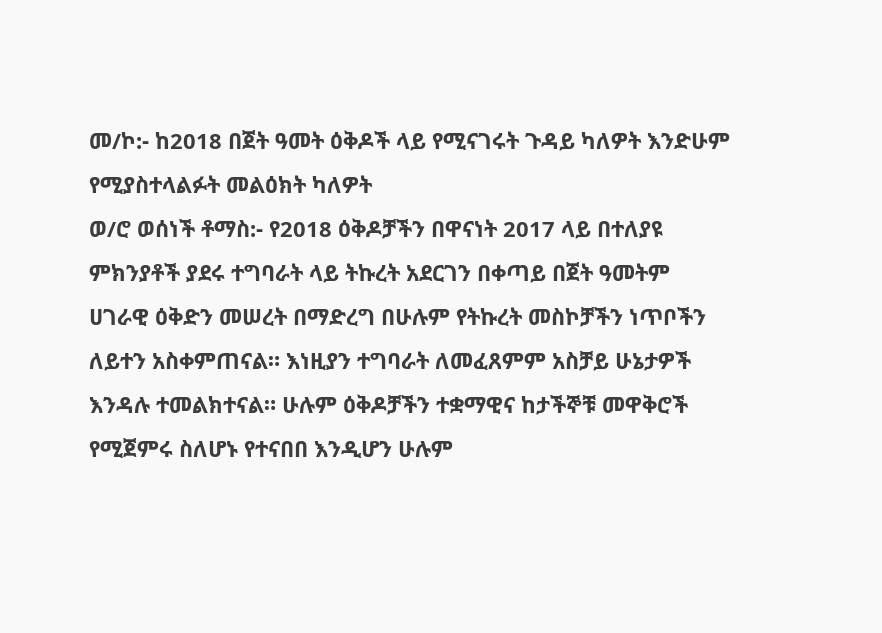መ/ኮ:- ከ2018 በጀት ዓመት ዕቅዶች ላይ የሚናገሩት ጉዳይ ካለዎት እንድሁም የሚያስተላልፉት መልዕክት ካለዎት
ወ/ሮ ወሰነች ቶማስ:- የ2018 ዕቅዶቻችን በዋናነት 2017 ላይ በተለያዩ ምክንያቶች ያደሩ ተግባራት ላይ ትኩረት አደርገን በቀጣይ በጀት ዓመትም ሀገራዊ ዕቅድን መሠረት በማድረግ በሁሉም የትኩረት መስኮቻችን ነጥቦችን ለይተን አስቀምጠናል። እነዚያን ተግባራት ለመፈጸምም አስቻይ ሁኔታዎች እንዳሉ ተመልክተናል። ሁሉም ዕቅዶቻችን ተቋማዊና ከታችኞቹ መዋቅሮች የሚጀምሩ ስለሆኑ የተናበበ እንዲሆን ሁሉም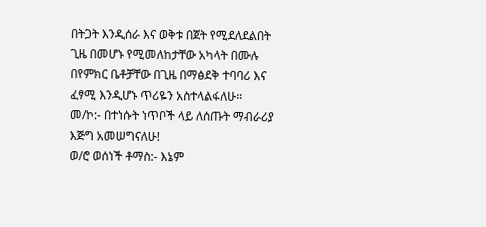በትጋት እንዲሰራ እና ወቅቱ በጀት የሚደለደልበት ጊዜ በመሆኑ የሚመለከታቸው አካላት በሙሉ በየምክር ቤቶቻቸው በጊዜ በማፅደቅ ተባባሪ እና ፈፃሚ እንዲሆኑ ጥሪዬን አስተላልፋለሁ።
መ/ኮ:- በተነሱት ነጥቦች ላይ ለሰጡት ማብራሪያ እጅግ አመሠግናለሁ!
ወ/ሮ ወሰነች ቶማስ:- እኔም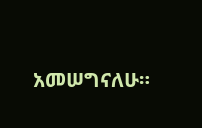አመሠግናለሁ።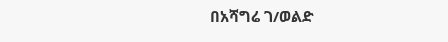በአሻግሬ ገ/ወልድ